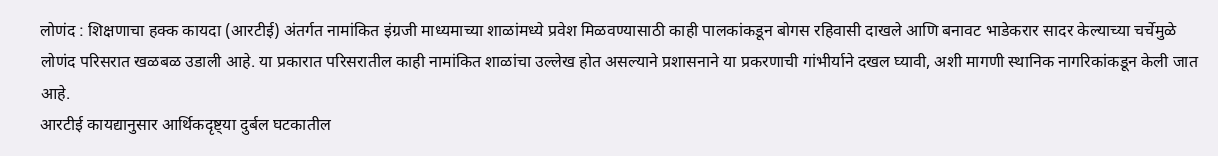लोणंद : शिक्षणाचा हक्क कायदा (आरटीई) अंतर्गत नामांकित इंग्रजी माध्यमाच्या शाळांमध्ये प्रवेश मिळवण्यासाठी काही पालकांकडून बोगस रहिवासी दाखले आणि बनावट भाडेकरार सादर केल्याच्या चर्चेमुळे लोणंद परिसरात खळबळ उडाली आहे. या प्रकारात परिसरातील काही नामांकित शाळांचा उल्लेख होत असल्याने प्रशासनाने या प्रकरणाची गांभीर्याने दखल घ्यावी, अशी मागणी स्थानिक नागरिकांकडून केली जात आहे.
आरटीई कायद्यानुसार आर्थिकदृष्ट्या दुर्बल घटकातील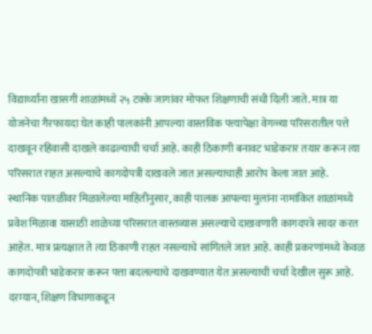विद्यार्थ्यांना खासगी शाळांमध्ये २५ टक्के जागांवर मोफत शिक्षणाची संधी दिली जाते. मात्र या योजनेचा गैरफायदा घेत काही पालकांनी आपल्या वास्तविक पत्त्यापेक्षा वेगळ्या परिसरातील पत्ते दाखवून रहिवासी दाखले काढल्याची चर्चा आहे. काही ठिकाणी बनावट भाडेकरार तयार करून त्या परिसरात राहत असल्याचे कागदोपत्री दाखवले जात असल्याचाही आरोप केला जात आहे.
स्थानिक पातळीवर मिळालेल्या माहितीनुसार, काही पालक आपल्या मुलांना नामांकित शाळांमध्ये प्रवेश मिळावा यासाठी शाळेच्या परिसरात वास्तव्यास असल्याचे दाखवणारी कागदपत्रे सादर करत आहेत. मात्र प्रत्यक्षात ते त्या ठिकाणी राहत नसल्याचे सांगितले जात आहे. काही प्रकरणांमध्ये केवळ कागदोपत्री भाडेकरार करून पत्ता बदलल्याचे दाखवण्यात येत असल्याची चर्चा देखील सुरू आहे.
दरम्यान, शिक्षण विभागाकडून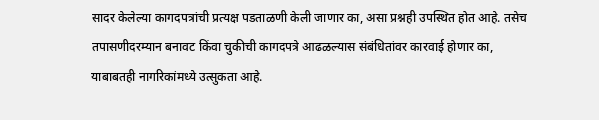सादर केलेल्या कागदपत्रांची प्रत्यक्ष पडताळणी केली जाणार का, असा प्रश्नही उपस्थित होत आहे. तसेच तपासणीदरम्यान बनावट किंवा चुकीची कागदपत्रे आढळल्यास संबंधितांवर कारवाई होणार का, याबाबतही नागरिकांमध्ये उत्सुकता आहे.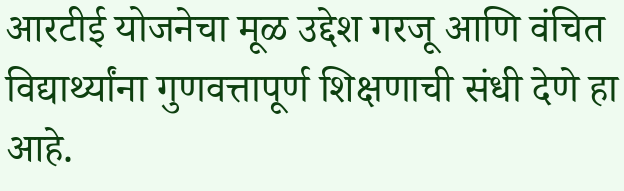आरटीई योजनेचा मूळ उद्देश गरजू आणि वंचित विद्यार्थ्यांना गुणवत्तापूर्ण शिक्षणाची संधी देणे हा आहे.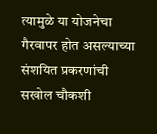त्यामुळे या योजनेचा गैरवापर होत असल्याच्या संशयित प्रकरणांची सखोल चौकशी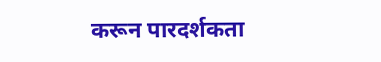करून पारदर्शकता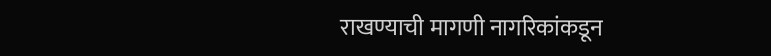राखण्याची मागणी नागरिकांकडून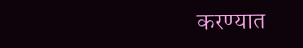करण्यात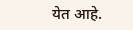येत आहे.